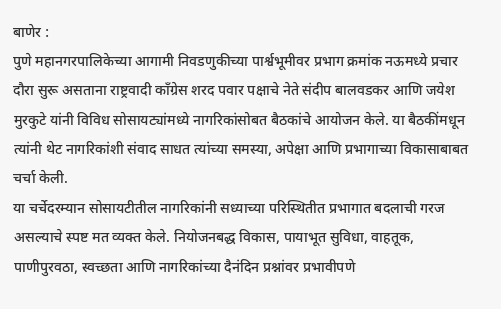बाणेर :
पुणे महानगरपालिकेच्या आगामी निवडणुकीच्या पार्श्वभूमीवर प्रभाग क्रमांक नऊमध्ये प्रचार दौरा सुरू असताना राष्ट्रवादी काँग्रेस शरद पवार पक्षाचे नेते संदीप बालवडकर आणि जयेश मुरकुटे यांनी विविध सोसायट्यांमध्ये नागरिकांसोबत बैठकांचे आयोजन केले. या बैठकींमधून त्यांनी थेट नागरिकांशी संवाद साधत त्यांच्या समस्या, अपेक्षा आणि प्रभागाच्या विकासाबाबत चर्चा केली.
या चर्चेदरम्यान सोसायटीतील नागरिकांनी सध्याच्या परिस्थितीत प्रभागात बदलाची गरज असल्याचे स्पष्ट मत व्यक्त केले. नियोजनबद्ध विकास, पायाभूत सुविधा, वाहतूक, पाणीपुरवठा, स्वच्छता आणि नागरिकांच्या दैनंदिन प्रश्नांवर प्रभावीपणे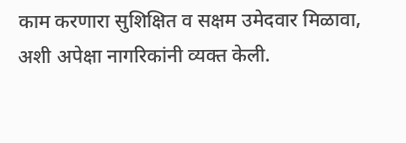काम करणारा सुशिक्षित व सक्षम उमेदवार मिळावा, अशी अपेक्षा नागरिकांनी व्यक्त केली.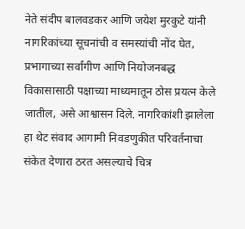नेते संदीप बालवडकर आणि जयेश मुरकुटे यांनी नागरिकांच्या सूचनांची व समस्यांची नोंद घेत, प्रभागाच्या सर्वांगीण आणि नियोजनबद्ध विकासासाठी पक्षाच्या माध्यमातून ठोस प्रयत्न केले जातील, असे आश्वासन दिले. नागरिकांशी झालेला हा थेट संवाद आगामी निवडणुकीत परिवर्तनाचा संकेत देणारा ठरत असल्याचे चित्र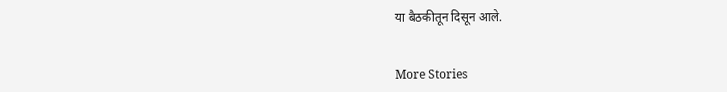या बैठकीतून दिसून आले.


More Stories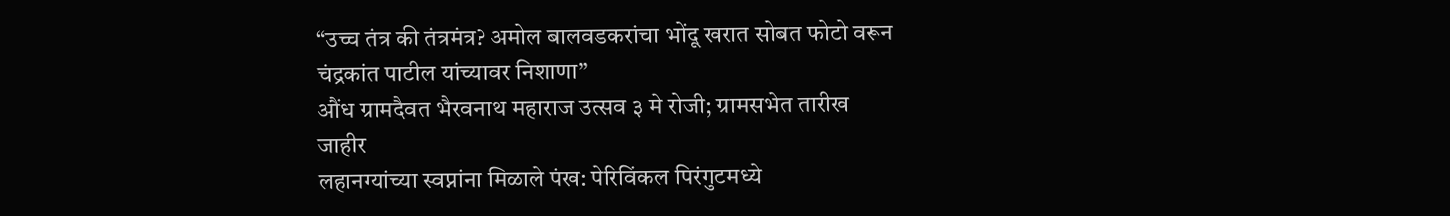“उच्च तंत्र की तंत्रमंत्र? अमोल बालवडकरांचा भोंदू खरात सोबत फोटो वरून चंद्रकांत पाटील यांच्यावर निशाणा”
औंध ग्रामदैवत भैरवनाथ महाराज उत्सव ३ मे रोजी; ग्रामसभेत तारीख जाहीर
लहानग्यांच्या स्वप्नांना मिळाले पंख: पेरिविंकल पिरंगुटमध्ये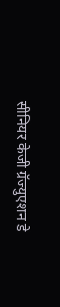सीनियर केजी ग्रॅज्युएशन डे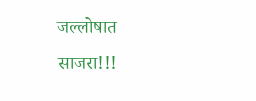जल्लोषात साजरा!!!